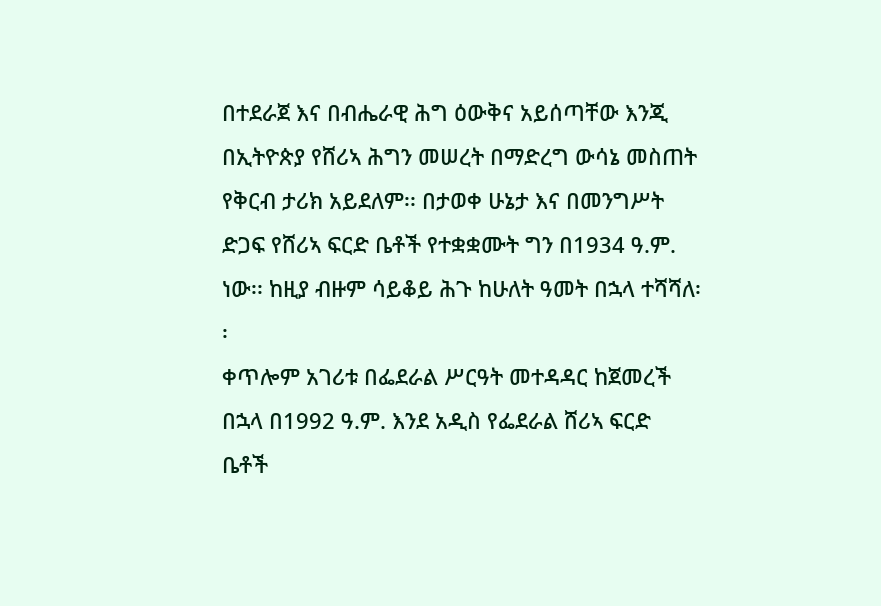በተደራጀ እና በብሔራዊ ሕግ ዕውቅና አይሰጣቸው እንጂ በኢትዮጵያ የሸሪኣ ሕግን መሠረት በማድረግ ውሳኔ መስጠት የቅርብ ታሪክ አይደለም፡፡ በታወቀ ሁኔታ እና በመንግሥት ድጋፍ የሸሪኣ ፍርድ ቤቶች የተቋቋሙት ግን በ1934 ዓ.ም. ነው፡፡ ከዚያ ብዙም ሳይቆይ ሕጉ ከሁለት ዓመት በኋላ ተሻሻለ፡፡
ቀጥሎም አገሪቱ በፌደራል ሥርዓት መተዳዳር ከጀመረች በኋላ በ1992 ዓ.ም. እንደ አዲስ የፌደራል ሸሪኣ ፍርድ ቤቶች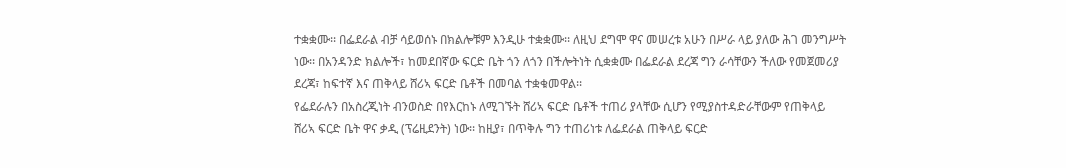ተቋቋሙ፡፡ በፌደራል ብቻ ሳይወሰኑ በክልሎቹም እንዲሁ ተቋቋሙ፡፡ ለዚህ ደግሞ ዋና መሠረቱ አሁን በሥራ ላይ ያለው ሕገ መንግሥት ነው፡፡ በአንዳንድ ክልሎች፣ ከመደበኛው ፍርድ ቤት ጎን ለጎን በችሎትነት ሲቋቋሙ በፌደራል ደረጃ ግን ራሳቸውን ችለው የመጀመሪያ ደረጃ፣ ከፍተኛ እና ጠቅላይ ሸሪኣ ፍርድ ቤቶች በመባል ተቋቁመዋል፡፡
የፌደራሉን በአስረጂነት ብንወስድ በየእርከኑ ለሚገኙት ሸሪኣ ፍርድ ቤቶች ተጠሪ ያላቸው ሲሆን የሚያስተዳድራቸውም የጠቅላይ ሸሪኣ ፍርድ ቤት ዋና ቃዲ (ፕሬዚደንት) ነው፡፡ ከዚያ፣ በጥቅሉ ግን ተጠሪነቱ ለፌደራል ጠቅላይ ፍርድ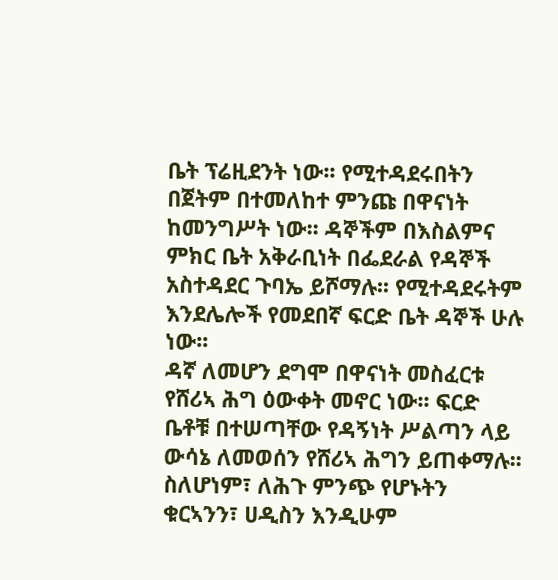ቤት ፕሬዚደንት ነው፡፡ የሚተዳደሩበትን በጀትም በተመለከተ ምንጩ በዋናነት ከመንግሥት ነው፡፡ ዳኞችም በእስልምና ምክር ቤት አቅራቢነት በፌደራል የዳኞች አስተዳደር ጉባኤ ይሾማሉ፡፡ የሚተዳደሩትም እንደሌሎች የመደበኛ ፍርድ ቤት ዳኞች ሁሉ ነው፡፡
ዳኛ ለመሆን ደግሞ በዋናነት መስፈርቱ የሸሪኣ ሕግ ዕውቀት መኖር ነው፡፡ ፍርድ ቤቶቹ በተሠጣቸው የዳኝነት ሥልጣን ላይ ውሳኔ ለመወሰን የሸሪኣ ሕግን ይጠቀማሉ፡፡ ስለሆነም፣ ለሕጉ ምንጭ የሆኑትን ቁርኣንን፣ ሀዲስን እንዲሁም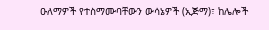ዑለማዎች የተስማሙባቸውን ውሳኔዎች (ኢጅማ)፣ ከሌሎች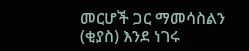መርሆች ጋር ማመሳስልን (ቂያስ) እንደ ነገሩ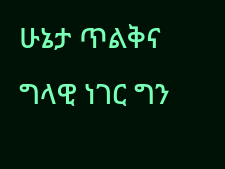ሁኔታ ጥልቅና ግላዊ ነገር ግን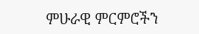ምሁራዊ ምርምሮችን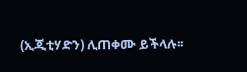(ኢጂቲሃድን) ሊጠቀሙ ይችላሉ፡፡